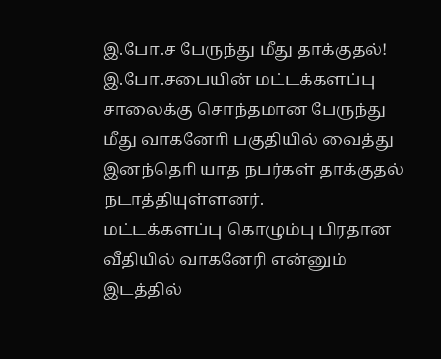இ.போ.ச பேருந்து மீது தாக்குதல்!
இ.போ.சபையின் மட்டக்களப்பு சாலைக்கு சொந்தமான பேருந்து மீது வாகனோி பகுதியில் வைத்து இனந்தொி யாத நபர்கள் தாக்குதல் நடாத்தியுள்ளனர்.
மட்டக்களப்பு கொழும்பு பிரதான வீதியில் வாகனேரி என்னும் இடத்தில்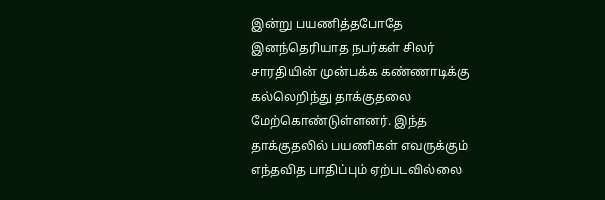இன்று பயணித்தபோதே இனந்தெரியாத நபர்கள் சிலர்
சாரதியின் முன்பக்க கண்ணாடிக்கு கல்லெறிந்து தாக்குதலை மேற்கொண்டுள்ளனர். இந்த தாக்குதலில் பயணிகள் எவருக்கும் எந்தவித பாதிப்பும் ஏற்படவில்லை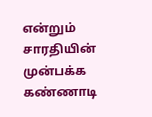என்றும்
சாரதியின் முன்பக்க கண்ணாடி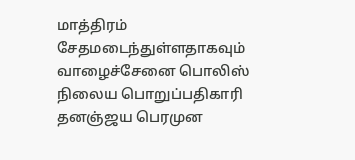மாத்திரம் சேதமடைந்துள்ளதாகவும் வாழைச்சேனை பொலிஸ் நிலைய பொறுப்பதிகாரி தனஞ்ஜய பெரமுன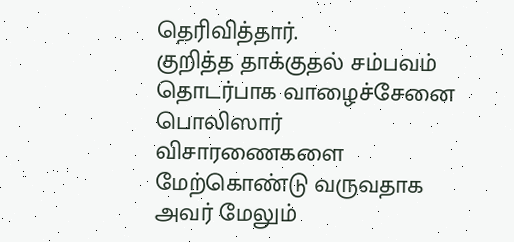தெரிவித்தார்.
குறித்த தாக்குதல் சம்பவம் தொடர்பாக வாழைச்சேனை பொலிஸார் விசாரணைகளை மேற்கொண்டு வருவதாக அவர் மேலும்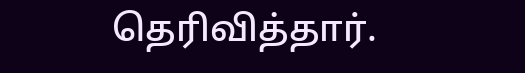தெரிவித்தார்.